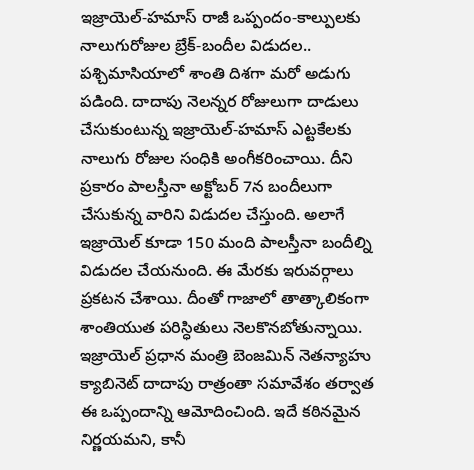ఇజ్రాయెల్-హమాస్ రాజీ ఒప్పందం-కాల్పులకు నాలుగురోజుల బ్రేక్-బందీల విడుదల..
పశ్చిమాసియాలో శాంతి దిశగా మరో అడుగు పడింది. దాదాపు నెలన్నర రోజులుగా దాడులు చేసుకుంటున్న ఇజ్రాయెల్-హమాస్ ఎట్టకేలకు నాలుగు రోజుల సంధికి అంగీకరించాయి. దీని ప్రకారం పాలస్తీనా అక్టోబర్ 7న బందీలుగా చేసుకున్న వారిని విడుదల చేస్తుంది. అలాగే ఇజ్రాయెల్ కూడా 150 మంది పాలస్తీనా బందీల్ని విడుదల చేయనుంది. ఈ మేరకు ఇరువర్గాలు ప్రకటన చేశాయి. దీంతో గాజాలో తాత్కాలికంగా శాంతియుత పరిస్ధితులు నెలకొనబోతున్నాయి.
ఇజ్రాయెల్ ప్రధాన మంత్రి బెంజమిన్ నెతన్యాహు క్యాబినెట్ దాదాపు రాత్రంతా సమావేశం తర్వాత ఈ ఒప్పందాన్ని ఆమోదించింది. ఇదే కఠినమైన నిర్ణయమని, కానీ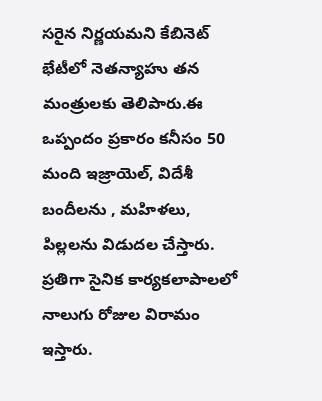సరైన నిర్ణయమని కేబినెట్ భేటీలో నెతన్యాహు తన మంత్రులకు తెలిపారు.ఈ ఒప్పందం ప్రకారం కనీసం 50 మంది ఇజ్రాయెల్, విదేశీ బందీలను , మహిళలు, పిల్లలను విడుదల చేస్తారు. ప్రతిగా సైనిక కార్యకలాపాలలో నాలుగు రోజుల విరామం ఇస్తారు.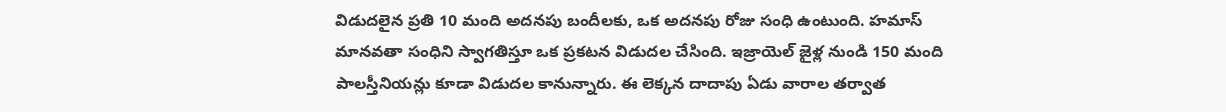విడుదలైన ప్రతి 10 మంది అదనపు బందీలకు, ఒక అదనపు రోజు సంధి ఉంటుంది. హమాస్ మానవతా సంధిని స్వాగతిస్తూ ఒక ప్రకటన విడుదల చేసింది. ఇజ్రాయెల్ జైళ్ల నుండి 150 మంది పాలస్తీనియన్లు కూడా విడుదల కానున్నారు. ఈ లెక్కన దాదాపు ఏడు వారాల తర్వాత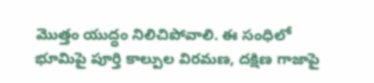మొత్తం యుద్ధం నిలిచిపోవాలి. ఈ సంధిలో భూమిపై పూర్తి కాల్పుల విరమణ, దక్షిణ గాజాపై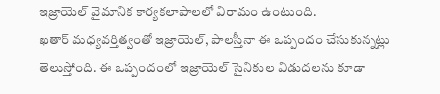ఇజ్రాయెల్ వైమానిక కార్యకలాపాలలో విరామం ఉంటుంది.
ఖతార్ మధ్యవర్తిత్వంతో ఇజ్రాయెల్, పాలస్తీనా ఈ ఒప్పందం చేసుకున్నట్లు తెలుస్తోంది. ఈ ఒప్పందంలో ఇజ్రాయెల్ సైనికుల విడుదలను కూడా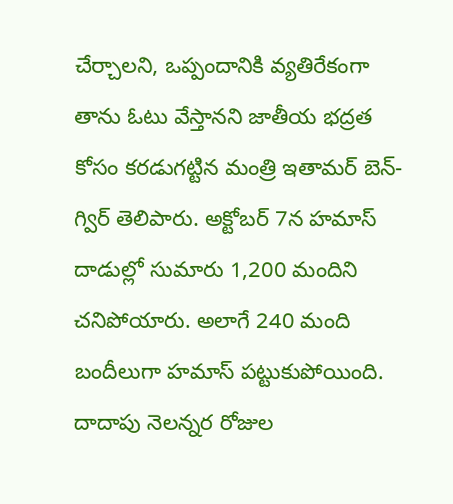చేర్చాలని, ఒప్పందానికి వ్యతిరేకంగా తాను ఓటు వేస్తానని జాతీయ భద్రత కోసం కరడుగట్టిన మంత్రి ఇతామర్ బెన్-గ్విర్ తెలిపారు. అక్టోబర్ 7న హమాస్ దాడుల్లో సుమారు 1,200 మందిని చనిపోయారు. అలాగే 240 మంది బందీలుగా హమాస్ పట్టుకుపోయింది. దాదాపు నెలన్నర రోజుల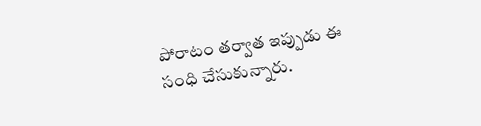పోరాటం తర్వాత ఇప్పుడు ఈ సంధి చేసుకున్నారు.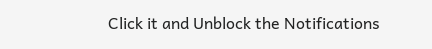Click it and Unblock the Notifications